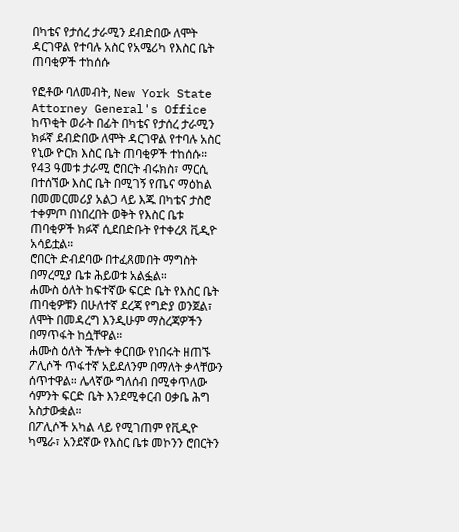በካቴና የታሰረ ታራሚን ደብድበው ለሞት ዳርገዋል የተባሉ አስር የአሜሪካ የእስር ቤት ጠባቂዎች ተከሰሱ

የፎቶው ባለመብት, New York State Attorney General's Office
ከጥቂት ወራት በፊት በካቴና የታሰረ ታራሚን ክፉኛ ደብድበው ለሞት ዳርገዋል የተባሉ አስር የኒው ዮርክ እስር ቤት ጠባቂዎች ተከሰሱ።
የ43 ዓመቱ ታራሚ ሮበርት ብሩክስ፣ ማርሲ በተሰኘው እስር ቤት በሚገኝ የጤና ማዕከል በመመርመሪያ አልጋ ላይ እጁ በካቴና ታስሮ ተቀምጦ በነበረበት ወቅት የእስር ቤቱ ጠባቂዎች ክፉኛ ሲደበድቡት የተቀረጸ ቪዲዮ አሳይቷል።
ሮበርት ድብደባው በተፈጸመበት ማግስት በማረሚያ ቤቱ ሕይወቱ አልፏል።
ሐሙስ ዕለት ከፍተኛው ፍርድ ቤት የእስር ቤት ጠባቂዎቹን በሁለተኛ ደረጃ የግድያ ወንጀል፣ ለሞት በመዳረግ እንዲሁም ማስረጃዎችን በማጥፋት ከሷቸዋል።
ሐሙስ ዕለት ችሎት ቀርበው የነበሩት ዘጠኙ ፖሊሶች ጥፋተኛ አይደለንም በማለት ቃላቸውን ሰጥተዋል። ሌላኛው ግለሰብ በሚቀጥለው ሳምንት ፍርድ ቤት እንደሚቀርብ ዐቃቤ ሕግ አስታውቋል።
በፖሊሶች አካል ላይ የሚገጠም የቪዲዮ ካሜራ፣ አንደኛው የእስር ቤቱ መኮንን ሮበርትን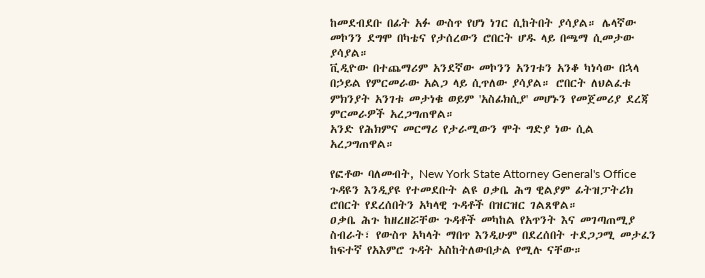ከመደብደቡ በፊት አፉ ውስጥ የሆነ ነገር ሲከትበት ያሳያል። ሌላኛው መኮንን ደግሞ በካቴና የታሰረውን ሮበርት ሆዱ ላይ በጫማ ሲመታው ያሳያል።
ቪዲዮው በተጨማሪም አንደኛው መኮንን አንገቱን አንቆ ካነሳው በኋላ በኃይል የምርመራው አልጋ ላይ ሲጥለው ያሳያል። ሮበርት ለህልፈቱ ምክንያት አንገቱ መታነቁ ወይም 'አስፊክሲያ' መሆኑን የመጀመሪያ ደረጃ ምርመራዎች አረጋግጠዋል።
አንድ የሕክምና መርማሪ የታራሚውን ሞት ግድያ ነው ሲል አረጋግጠዋል።

የፎቶው ባለመብት, New York State Attorney General's Office
ጉዳዩን እንዲያዩ የተመደቡት ልዩ ዐቃቤ ሕግ ዊልያም ፊትዝፓትሪክ ሮበርት የደረሰበትን አካላዊ ጉዳቶች በዝርዝር ገልጸዋል።
ዐቃቤ ሕጉ ከዘረዘሯቸው ጉዳቶች መካከል የአጥንት እና መገጣጠሚያ ስብራት፣ የውስጥ አካላት ማበጥ እንዲሁም በደረሰበት ተደጋጋሚ መታፈን ከፍተኛ የአእምሮ ጉዳት አስከትለውበታል የሚሉ ናቸው።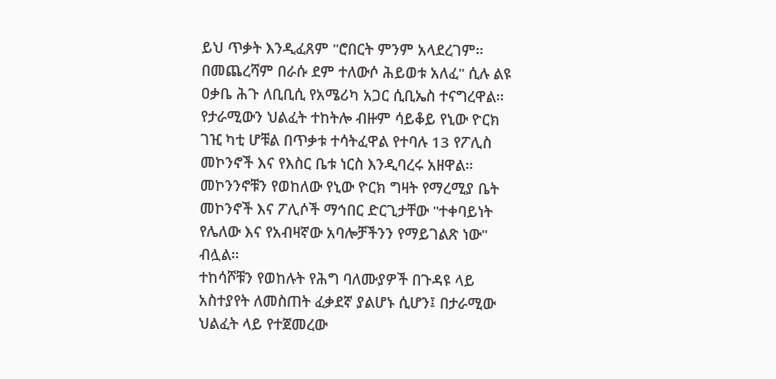ይህ ጥቃት እንዲፈጸም "ሮበርት ምንም አላደረገም። በመጨረሻም በራሱ ደም ተለውሶ ሕይወቱ አለፈ" ሲሉ ልዩ ዐቃቤ ሕጉ ለቢቢሲ የአሜሪካ አጋር ሲቢኤስ ተናግረዋል።
የታራሚውን ህልፈት ተከትሎ ብዙም ሳይቆይ የኒው ዮርክ ገዢ ካቲ ሆቹል በጥቃቱ ተሳትፈዋል የተባሉ 13 የፖሊስ መኮንኖች እና የእስር ቤቱ ነርስ እንዲባረሩ አዘዋል።
መኮንንኖቹን የወከለው የኒው ዮርክ ግዛት የማረሚያ ቤት መኮንኖች እና ፖሊሶች ማኅበር ድርጊታቸው "ተቀባይነት የሌለው እና የአብዛኛው አባሎቻችንን የማይገልጽ ነው" ብሏል።
ተከሳሾቹን የወከሉት የሕግ ባለሙያዎች በጉዳዩ ላይ አስተያየት ለመስጠት ፈቃደኛ ያልሆኑ ሲሆን፤ በታራሚው ህልፈት ላይ የተጀመረው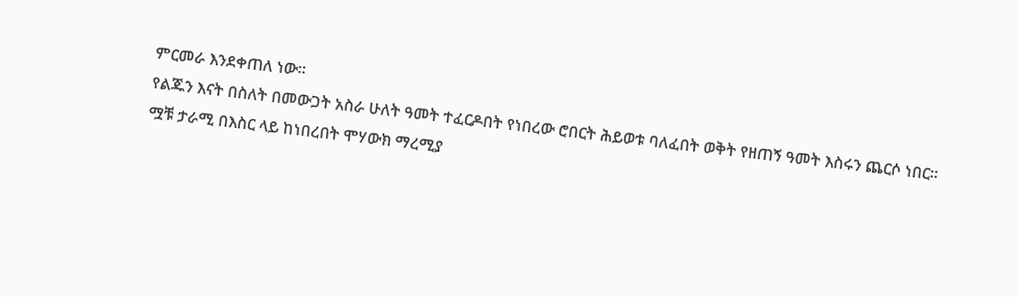ምርመራ እንደቀጠለ ነው።
የልጁን እናት በስለት በመውጋት አስራ ሁለት ዓመት ተፈርዶበት የነበረው ሮበርት ሕይወቱ ባለፈበት ወቅት የዘጠኝ ዓመት እስሩን ጨርሶ ነበር።
ሟቹ ታራሚ በእስር ላይ ከነበረበት ሞሃውክ ማረሚያ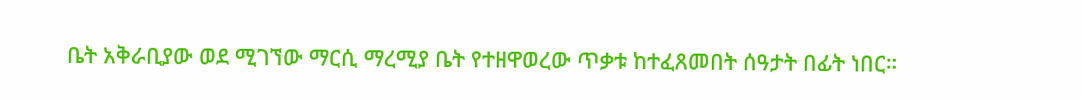ቤት አቅራቢያው ወደ ሚገኘው ማርሲ ማረሚያ ቤት የተዘዋወረው ጥቃቱ ከተፈጸመበት ሰዓታት በፊት ነበር።